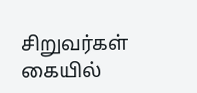சிறுவர்கள் கையில்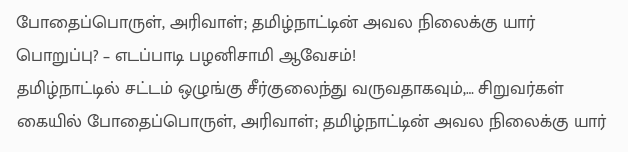போதைப்பொருள், அரிவாள்; தமிழ்நாட்டின் அவல நிலைக்கு யார் பொறுப்பு? – எடப்பாடி பழனிசாமி ஆவேசம்!
தமிழ்நாட்டில் சட்டம் ஒழுங்கு சீர்குலைந்து வருவதாகவும்,… சிறுவர்கள் கையில் போதைப்பொருள், அரிவாள்; தமிழ்நாட்டின் அவல நிலைக்கு யார்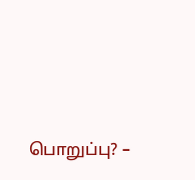பொறுப்பு? –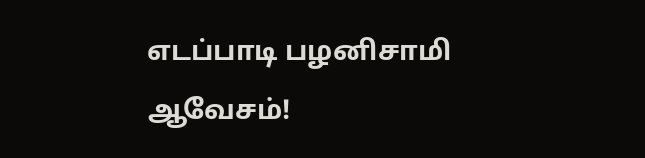எடப்பாடி பழனிசாமி ஆவேசம்!